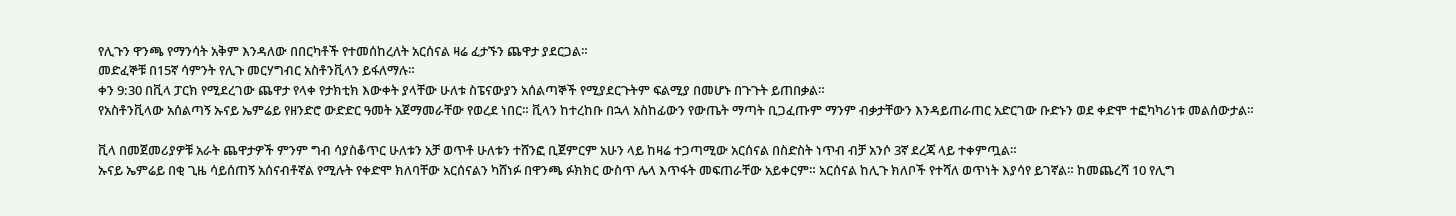የሊጉን ዋንጫ የማንሳት አቅም እንዳለው በበርካቶች የተመሰከረለት አርሰናል ዛሬ ፈታኙን ጨዋታ ያደርጋል።
መድፈኞቹ በ15ኛ ሳምንት የሊጉ መርሃግብር አስቶንቪላን ይፋለማሉ።
ቀን 9:30 በቪላ ፓርክ የሚደረገው ጨዋታ የላቀ የታክቲክ እውቀት ያላቸው ሁለቱ ስፔናውያን አሰልጣኞች የሚያደርጉትም ፍልሚያ በመሆኑ በጉጉት ይጠበቃል።
የአስቶንቪላው አሰልጣኝ ኡናይ ኤምሬይ የዘንድሮ ውድድር ዓመት አጀማመራቸው የወረደ ነበር። ቪላን ከተረከቡ በኋላ አስከፊውን የውጤት ማጣት ቢጋፈጡም ማንም ብቃታቸውን እንዳይጠራጠር አድርገው ቡድኑን ወደ ቀድሞ ተፎካካሪነቱ መልሰውታል።

ቪላ በመጀመሪያዎቹ አራት ጨዋታዎች ምንም ግብ ሳያስቆጥር ሁለቱን አቻ ወጥቶ ሁለቱን ተሸንፎ ቢጀምርም አሁን ላይ ከዛሬ ተጋጣሚው አርሰናል በስድስት ነጥብ ብቻ አንሶ 3ኛ ደረጃ ላይ ተቀምጧል።
ኡናይ ኤምሬይ በቂ ጊዜ ሳይሰጠኝ አሰናብቶኛል የሚሉት የቀድሞ ክለባቸው አርሰናልን ካሸነፉ በዋንጫ ፉክክር ውስጥ ሌላ እጥፋት መፍጠራቸው አይቀርም። አርሰናል ከሊጉ ክለቦች የተሻለ ወጥነት እያሳየ ይገኛል። ከመጨረሻ 10 የሊግ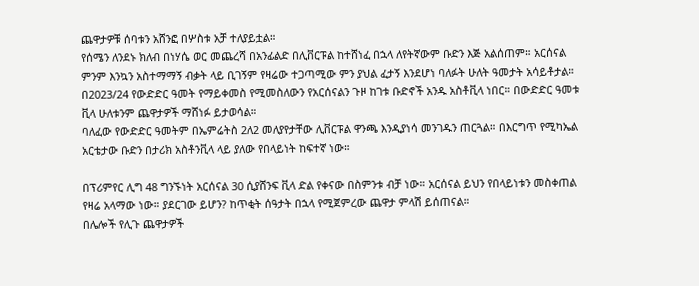ጨዋታዎቹ ሰባቱን አሸንፎ በሦስቱ አቻ ተለያይቷል።
የሰሜን ለንደኑ ክለብ በነሃሴ ወር መጨረሻ በአንፊልድ በሊቨርፑል ከተሸነፈ በኋላ ለየትኛውም ቡድን እጅ አልሰጠም። አርሰናል ምንም እንኳን አስተማማኝ ብቃት ላይ ቢገኝም የዛሬው ተጋጣሚው ምን ያህል ፈታኝ እንደሆነ ባለፉት ሁለት ዓመታት አሳይቶታል።
በ2023/24 የውድድር ዓመት የማይቀመስ የሚመስለውን የአርሰናልን ጉዞ ከገቱ ቡድኖች አንዱ አስቶቪላ ነበር። በውድድር ዓመቱ ቪላ ሁለቱንም ጨዋታዎች ማሸነፉ ይታወሳል።
ባለፈው የውድድር ዓመትም በኤምሬትስ 2ለ2 መለያየታቸው ሊቨርፑል ዋንጫ እንዲያነሳ መንገዱን ጠርጓል። በእርግጥ የሚካኤል አርቴታው ቡድን በታሪክ አስቶንቪላ ላይ ያለው የበላይነት ከፍተኛ ነው።

በፕሪምየር ሊግ 48 ግንኙነት አርሰናል 30 ሲያሸንፍ ቪላ ድል የቀናው በስምንቱ ብቻ ነው። አርሰናል ይህን የበላይነቱን መስቀጠል የዛሬ አላማው ነው። ያደርገው ይሆን? ከጥቂት ሰዓታት በኋላ የሚጀምረው ጨዋታ ምላሽ ይሰጠናል።
በሌሎች የሊጉ ጨዋታዎች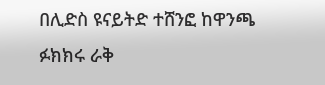በሊድስ ዩናይትድ ተሸንፎ ከዋንጫ ፉክክሩ ራቅ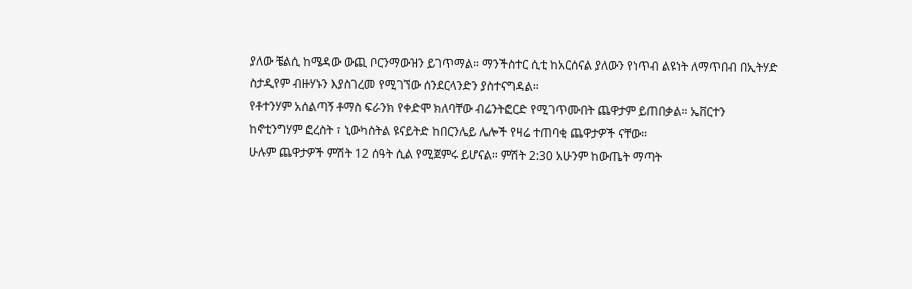ያለው ቼልሲ ከሜዳው ውጪ ቦርንማውዝን ይገጥማል። ማንችስተር ሲቲ ከአርሰናል ያለውን የነጥብ ልዩነት ለማጥበብ በኢትሃድ ስታዲየም ብዙሃኑን እያስገረመ የሚገኘው ሰንደርላንድን ያስተናግዳል።
የቶተንሃም አሰልጣኝ ቶማስ ፍራንክ የቀድሞ ክለባቸው ብሬንትፎርድ የሚገጥሙበት ጨዋታም ይጠበቃል። ኤቨርተን ከኖቲንግሃም ፎረስት ፣ ኒውካስትል ዩናይትድ ከበርንሌይ ሌሎች የዛሬ ተጠባቂ ጨዋታዎች ናቸው።
ሁሉም ጨዋታዎች ምሽት 12 ሰዓት ሲል የሚጀምሩ ይሆናል። ምሽት 2:30 አሁንም ከውጤት ማጣት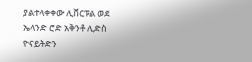ያልተላቀቀው ሊቨርፑል ወደ ኤላንድ ሮድ አቅንቶ ሊድስ ዮናይትድን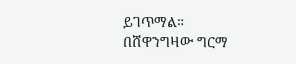ይገጥማል።
በሸዋንግዛው ግርማ